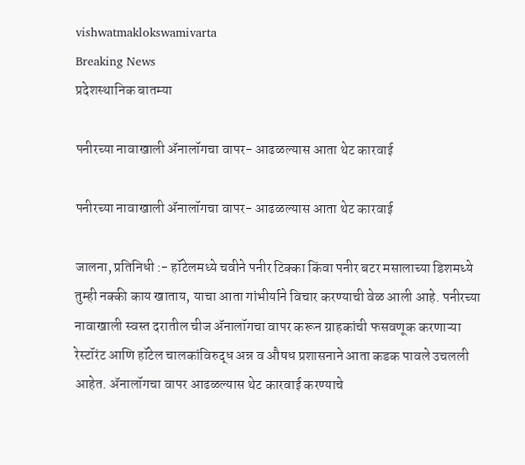vishwatmaklokswamivarta
Breaking News
प्रदेशस्थानिक बातम्या

पनीरच्या नावाखाली ॲनालॉगचा वापर- आढळल्यास आता थेट कारवाई

पनीरच्या नावाखाली ॲनालॉगचा वापर- आढळल्यास आता थेट कारवाई

जालना, प्रतिनिधी :- हॉटेलमध्ये चवीने पनीर टिक्का किंवा पनीर बटर मसालाच्या डिशमध्ये तुम्ही नक्की काय खाताय, याचा आता गांभीर्याने विचार करण्याची वेळ आली आहे. पनीरच्या नावाखाली स्वस्त दरातील चीज ॲनालॉगचा वापर करून ग्राहकांची फसवणूक करणाऱ्या रेस्टॉरंट आणि हॉटेल चालकांविरुद्ध अन्न व औषध प्रशासनाने आता कडक पावले उचलली आहेत. ॲनालॉगचा वापर आढळल्यास थेट कारवाई करण्याचे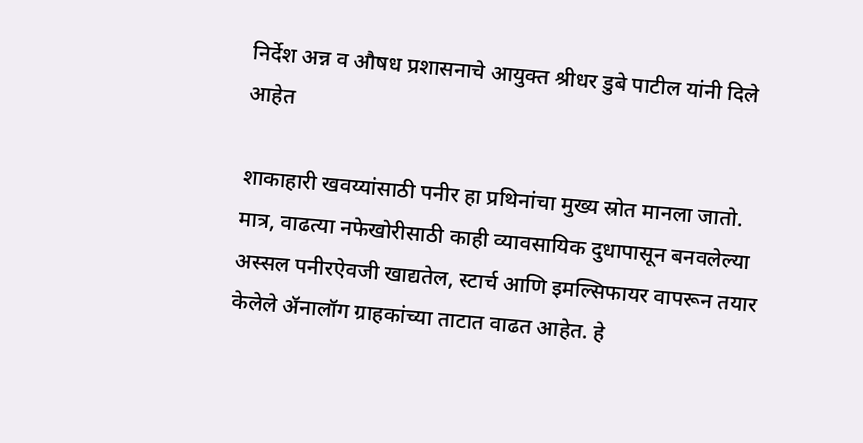निर्देश अन्न व औषध प्रशासनाचे आयुक्त श्रीधर डुबे पाटील यांनी दिले आहेत

शाकाहारी खवय्यांसाठी पनीर हा प्रथिनांचा मुख्य स्रोत मानला जातो. मात्र, वाढत्या नफेखोरीसाठी काही व्यावसायिक दुधापासून बनवलेल्या अस्सल पनीरऐवजी खाद्यतेल, स्टार्च आणि इमल्सिफायर वापरून तयार केलेले ॲनालॉग ग्राहकांच्या ताटात वाढत आहेत. हे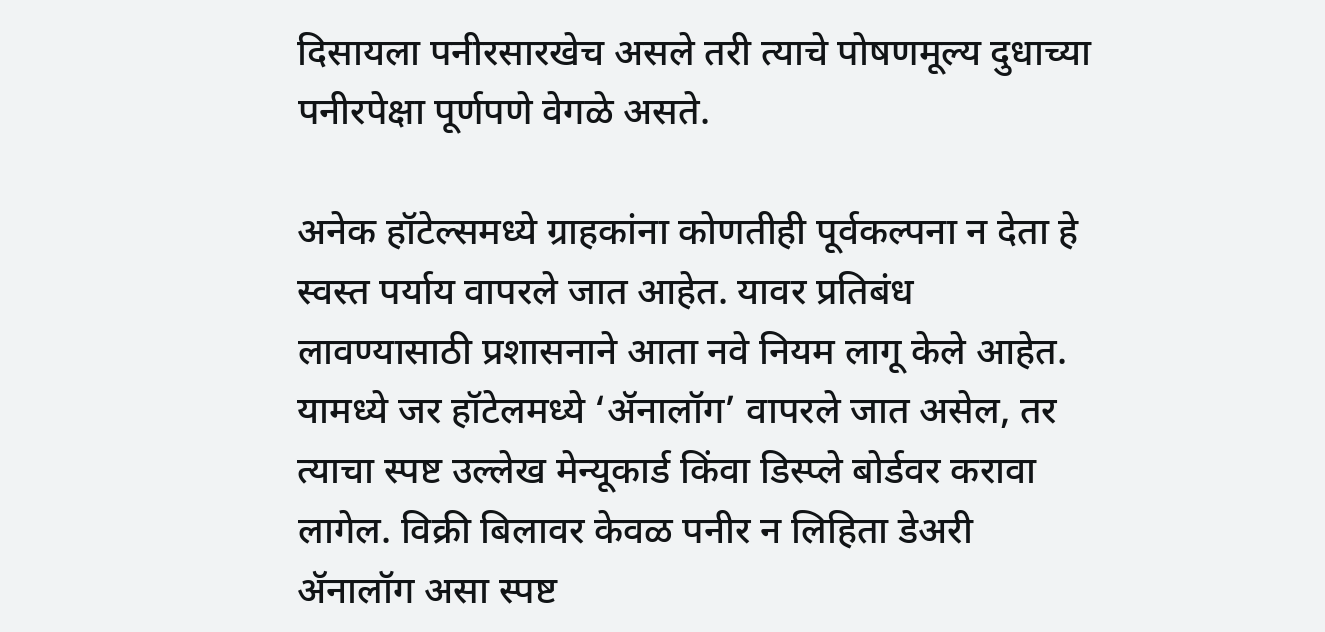दिसायला पनीरसारखेच असले तरी त्याचे पोषणमूल्य दुधाच्या पनीरपेक्षा पूर्णपणे वेगळे असते.

अनेक हॉटेल्समध्ये ग्राहकांना कोणतीही पूर्वकल्पना न देता हे स्वस्त पर्याय वापरले जात आहेत. यावर प्रतिबंध लावण्यासाठी प्रशासनाने आता नवे नियम लागू केले आहेत. यामध्ये जर हॉटेलमध्ये ‘ॲनालॉग’ वापरले जात असेल, तर त्याचा स्पष्ट उल्लेख मेन्यूकार्ड किंवा डिस्प्ले बोर्डवर करावा लागेल. विक्री बिलावर केवळ पनीर न लिहिता डेअरी ॲनालॉग असा स्पष्ट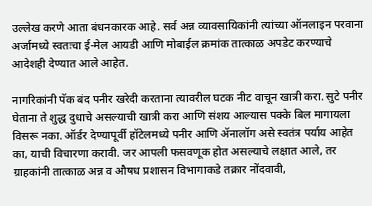उल्लेख करणे आता बंधनकारक आहे. सर्व अन्न व्यावसायिकांनी त्यांच्या ऑनलाइन परवाना अर्जामध्ये स्वतःचा ई-मेल आयडी आणि मोबाईल क्रमांक तात्काळ अपडेट करण्याचे आदेशही देण्यात आले आहेत.

नागरिकांनी पॅक बंद पनीर खरेदी करताना त्यावरील घटक नीट वाचून खात्री करा. सुटे पनीर घेताना ते शुद्ध दुधाचे असल्याची खात्री करा आणि संशय आल्यास पक्के बिल मागायला विसरू नका. ऑर्डर देण्यापूर्वी हॉटेलमध्ये पनीर आणि ॲनालॉग असे स्वतंत्र पर्याय आहेत का, याची विचारणा करावी. जर आपली फसवणूक होत असल्याचे लक्षात आले, तर ग्राहकांनी तात्काळ अन्न व औषध प्रशासन विभागाकडे तक्रार नोंदवावी,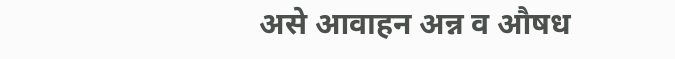असे आवाहन अन्न व औषध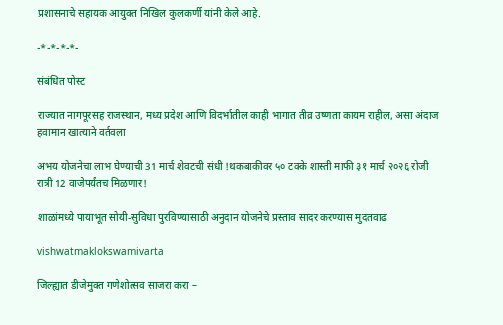प्रशासनाचे सहायक आयुक्त निखिल कुलकर्णी यांनी केले आहे.

-*-*-*-*-

संबंधित पोस्ट

राज्यात नागपूरसह राजस्थान, मध्य प्रदेश आणि विदर्भातील काही भागात तीव्र उष्णता कायम राहील, असा अंदाज हवामान खात्याने वर्तवला

अभय योजनेचा लाभ घेण्याची 31 मार्च शेवटची संधी !थकबाकीवर ५० टक्के शास्ती माफी ३१ मार्च २०२६ रोजी रात्री 12 वाजेपर्यंतच मिळणार!

शाळांमध्ये पायाभूत सोयी-सुविधा पुरविण्यासाठी अनुदान योजनेचे प्रस्ताव सादर करण्यास मुदतवाढ

vishwatmaklokswamivarta

जिल्ह्यात डीजेमुक्त गणेशोत्सव साजरा करा –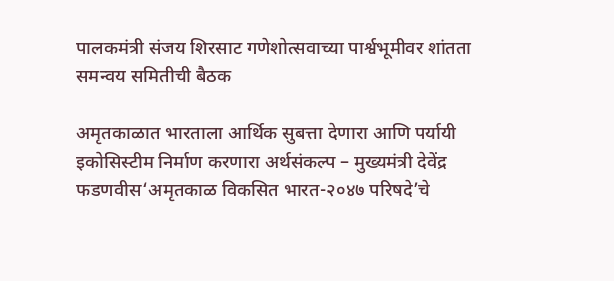पालकमंत्री संजय शिरसाट गणेशोत्सवाच्या पार्श्वभूमीवर शांतता समन्वय समितीची बैठक

अमृतकाळात भारताला आर्थिक सुबत्ता देणारा आणि पर्यायी इकोसिस्टीम निर्माण करणारा अर्थसंकल्प – मुख्यमंत्री देवेंद्र फडणवीस‘अमृतकाळ विकसित भारत-२०४७ परिषदे’चे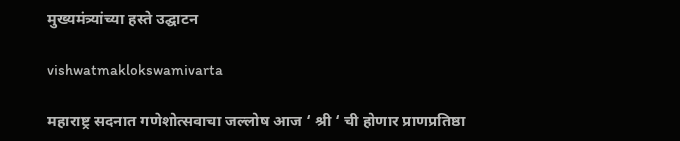मुख्यमंत्र्यांच्या हस्ते उद्घाटन

vishwatmaklokswamivarta

महाराष्ट्र सदनात गणेशोत्सवाचा जल्लोष आज ‘ श्री ‘ ची होणार प्राणप्रतिष्ठा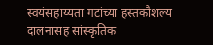स्वयंसहाय्यता गटांच्या हस्तकौशल्य दालनासह सांस्कृतिक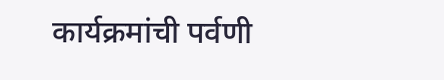कार्यक्रमांची पर्वणी